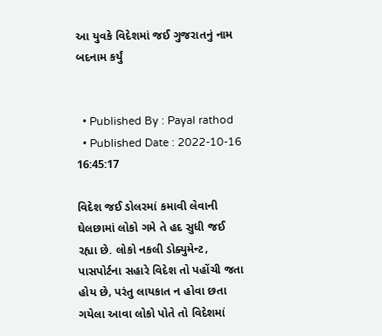આ યુવકે વિદેશમાં જઈ ગુજરાતનું નામ બદનામ કર્યું


  • Published By : Payal rathod
  • Published Date : 2022-10-16 16:45:17

વિદેશ જઈ ડોલરમાં કમાવી લેવાની ઘેલછામાં લોકો ગમે તે હદ સુધી જઈ રહ્યા છે. લોકો નકલી ડોક્યુમેન્ટ, પાસપોર્ટના સહારે વિદેશ તો પહોંચી જતા હોય છે, પરંતુ લાયકાત ન હોવા છતા ગયેલા આવા લોકો પોતે તો વિદેશમાં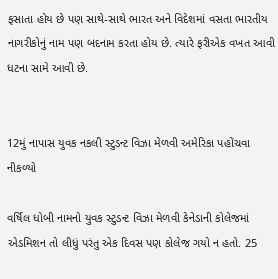ફસાતા હોય છે પણ સાથે-સાથે ભારત અને વિદેશમાં વસતા ભારતીય નાગરીકોનું નામ પણ બદનામ કરતા હોય છે. ત્યારે ફરીએક વખત આવી ધટના સામે આવી છે.


12મું નાપાસ યુવક નકલી સ્ટુડન્ટ વિઝા મેળવી અમેરિકા પહોંચવા નીકળ્યો

વર્ષિલ ધોબી નામનો યુવક સ્ટુડન્ટ વિઝા મેળવી કેનેડાની કોલેજમાં એડમિશન તો લીધું પરંતુ એક દિવસ પણ કોલેજ ગયો ન હતો. 25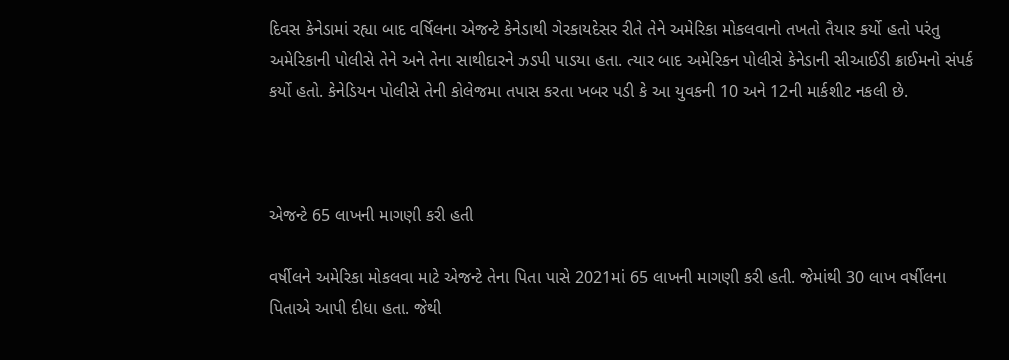દિવસ કેનેડામાં રહ્યા બાદ વર્ષિલના એજન્ટે કેનેડાથી ગેરકાયદેસર રીતે તેને અમેરિકા મોકલવાનો તખતો તૈયાર કર્યો હતો પરંતુ અમેરિકાની પોલીસે તેને અને તેના સાથીદારને ઝડપી પાડયા હતા. ત્યાર બાદ અમેરિકન પોલીસે કેનેડાની સીઆઈડી ક્રાઈમનો સંપર્ક કર્યો હતો. કેનેડિયન પોલીસે તેની કોલેજમા તપાસ કરતા ખબર પડી કે આ યુવકની 10 અને 12ની માર્કશીટ નકલી છે.



એજન્ટે 65 લાખની માગણી કરી હતી

વર્ષીલને અમેરિકા મોકલવા માટે એજન્ટે તેના પિતા પાસે 2021માં 65 લાખની માગણી કરી હતી. જેમાંથી 30 લાખ વર્ષીલના પિતાએ આપી દીધા હતા. જેથી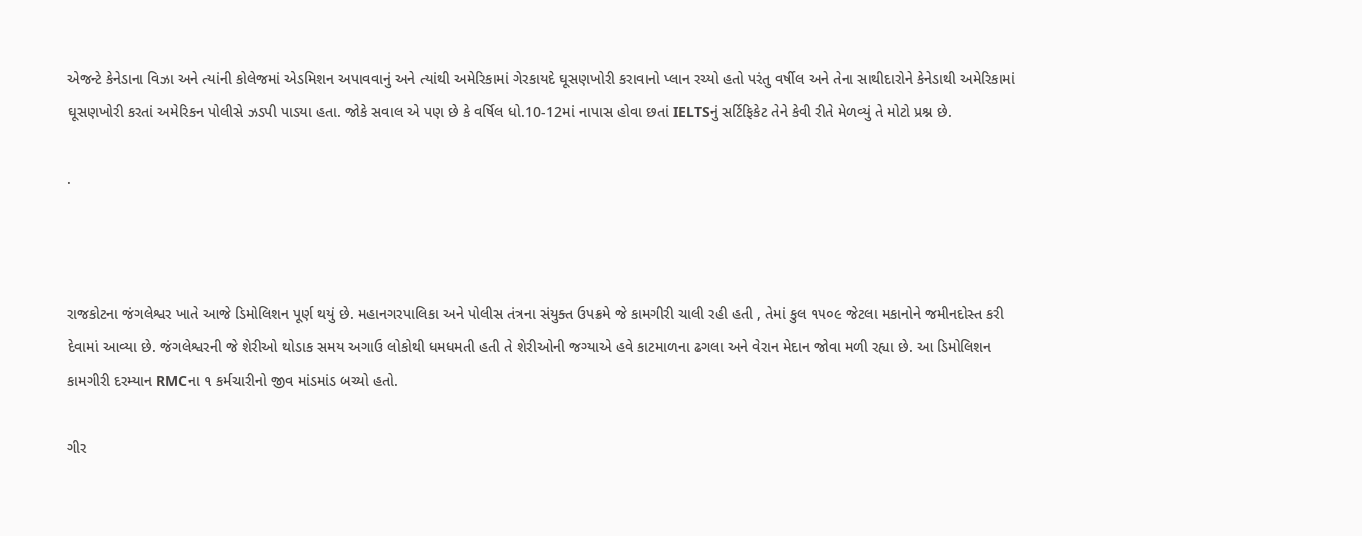એજન્ટે કેનેડાના વિઝા અને ત્યાંની કોલેજમાં એડમિશન અપાવવાનું અને ત્યાંથી અમેરિકામાં ગેરકાયદે ઘૂસણખોરી કરાવાનો પ્લાન રચ્યો હતો પરંતુ વર્ષીલ અને તેના સાથીદારોને કેનેડાથી અમેરિકામાં ઘૂસણખોરી કરતાં અમેરિકન પોલીસે ઝડપી પાડયા હતા. જોકે સવાલ એ પણ છે કે વર્ષિલ ધો.10-12માં નાપાસ હોવા છતાં IELTSનું સર્ટિફિકેટ તેને કેવી રીતે મેળવ્યું તે મોટો પ્રશ્ન છે.

.



રાજકોટના જંગલેશ્વર ખાતે આજે ડિમોલિશન પૂર્ણ થયું છે. મહાનગરપાલિકા અને પોલીસ તંત્રના સંયુક્ત ઉપક્રમે જે કામગીરી ચાલી રહી હતી , તેમાં કુલ ૧૫૦૯ જેટલા મકાનોને જમીનદોસ્ત કરી દેવામાં આવ્યા છે. જંગલેશ્વરની જે શેરીઓ થોડાક સમય અગાઉ લોકોથી ધમધમતી હતી તે શેરીઓની જગ્યાએ હવે કાટમાળના ઢગલા અને વેરાન મેદાન જોવા મળી રહ્યા છે. આ ડિમોલિશન કામગીરી દરમ્યાન RMCના ૧ કર્મચારીનો જીવ માંડમાંડ બચ્યો હતો.

ગીર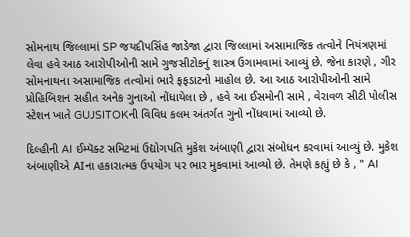સોમનાથ જિલ્લામાં SP જયદીપસિંહ જાડેજા દ્વારા જિલ્લામાં અસામાજિક તત્વોને નિયંત્રણમાં લેવા હવે આઠ આરોપીઓની સામે ગુજસીટોકનું શાસ્ત્ર ઉગામવામાં આવ્યું છે. જેના કારણે , ગીર સોમનાથના અસામાજિક તત્વોમાં ભારે ફફડાટનો માહોલ છે. આ આઠ આરોપીઓની સામે પ્રોહિબિશન સહીત અનેક ગુનાઓ નોંધાયેલા છે , હવે આ ઈસમોની સામે , વેરાવળ સીટી પોલીસ સ્ટેશન ખાતે GUJSITOKની વિવિધ કલમ અંતર્ગત ગુનો નોંધવામાં આવ્યો છે.

દિલ્હીની AI ઈમ્પૅક્ટ સમિટમાં ઉદ્યોગપતિ મુકેશ અંબાણી દ્વારા સંબોધન કરવામાં આવ્યું છે. મુકેશ અંબાણીએ AIના હકારાત્મક ઉપયોગ પર ભાર મુકવામાં આવ્યો છે. તેમણે કહ્યું છે કે , " AI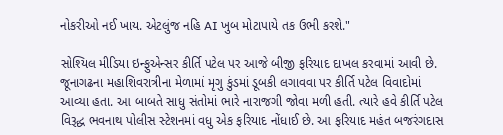નોકરીઓ નઈ ખાય. એટલુંજ નહિ AI ખુબ મોટાપાયે તક ઉભી કરશે."

સોશ્યિલ મીડિયા ઇન્ફુએન્સર કીર્તિ પટેલ પર આજે બીજી ફરિયાદ દાખલ કરવામાં આવી છે. જૂનાગઢના મહાશિવરાત્રીના મેળામાં મૃગુ કુંડમાં ડૂબકી લગાવવા પર કીર્તિ પટેલ વિવાદોમાં આવ્યા હતા. આ બાબતે સાધુ સંતોમાં ભારે નારાજગી જોવા મળી હતી. ત્યારે હવે કીર્તિ પટેલ વિરૂદ્ધ ભવનાથ પોલીસ સ્ટેશનમાં વધુ એક ફરિયાદ નોંધાઈ છે. આ ફરિયાદ મહંત બજરંગદાસ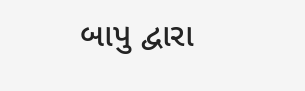બાપુ દ્વારા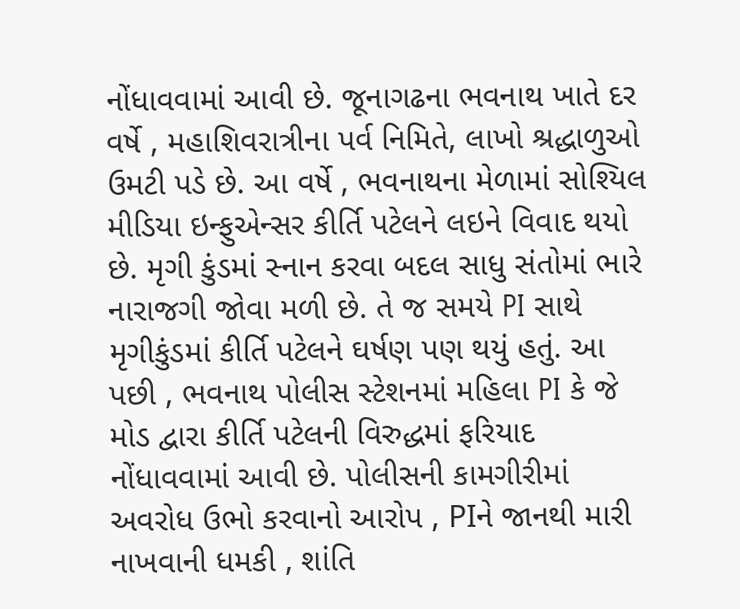નોંધાવવામાં આવી છે. જૂનાગઢના ભવનાથ ખાતે દર વર્ષે , મહાશિવરાત્રીના પર્વ નિમિતે, લાખો શ્રદ્ધાળુઓ ઉમટી પડે છે. આ વર્ષે , ભવનાથના મેળામાં સોશ્યિલ મીડિયા ઇન્ફુએન્સર કીર્તિ પટેલને લઇને વિવાદ થયો છે. મૃગી કુંડમાં સ્નાન કરવા બદલ સાધુ સંતોમાં ભારે નારાજગી જોવા મળી છે. તે જ સમયે PI સાથે મૃગીકુંડમાં કીર્તિ પટેલને ઘર્ષણ પણ થયું હતું. આ પછી , ભવનાથ પોલીસ સ્ટેશનમાં મહિલા PI કે જે મોડ દ્વારા કીર્તિ પટેલની વિરુદ્ધમાં ફરિયાદ નોંધાવવામાં આવી છે. પોલીસની કામગીરીમાં અવરોધ ઉભો કરવાનો આરોપ , PIને જાનથી મારી નાખવાની ધમકી , શાંતિ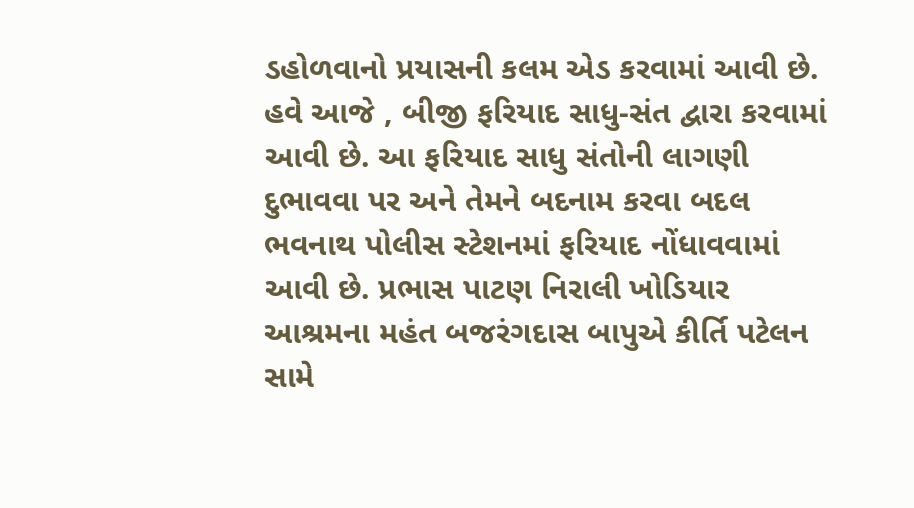ડહોળવાનો પ્રયાસની કલમ એડ કરવામાં આવી છે. હવે આજે , બીજી ફરિયાદ સાધુ-સંત દ્વારા કરવામાં આવી છે. આ ફરિયાદ સાધુ સંતોની લાગણી દુભાવવા પર અને તેમને બદનામ કરવા બદલ ભવનાથ પોલીસ સ્ટેશનમાં ફરિયાદ નોંધાવવામાં આવી છે. પ્રભાસ પાટણ નિરાલી ખોડિયાર આશ્રમના મહંત બજરંગદાસ બાપુએ કીર્તિ પટેલન સામે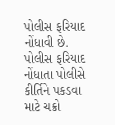પોલીસ ફરિયાદ નોંધાવી છે. પોલીસ ફરિયાદ નોંધાતા પોલીસે કીર્તિને પકડવા માટે ચક્રો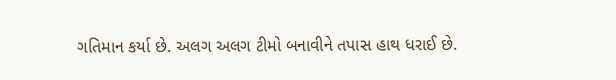ગતિમાન કર્યા છે. અલગ અલગ ટીમો બનાવીને તપાસ હાથ ધરાઈ છે.